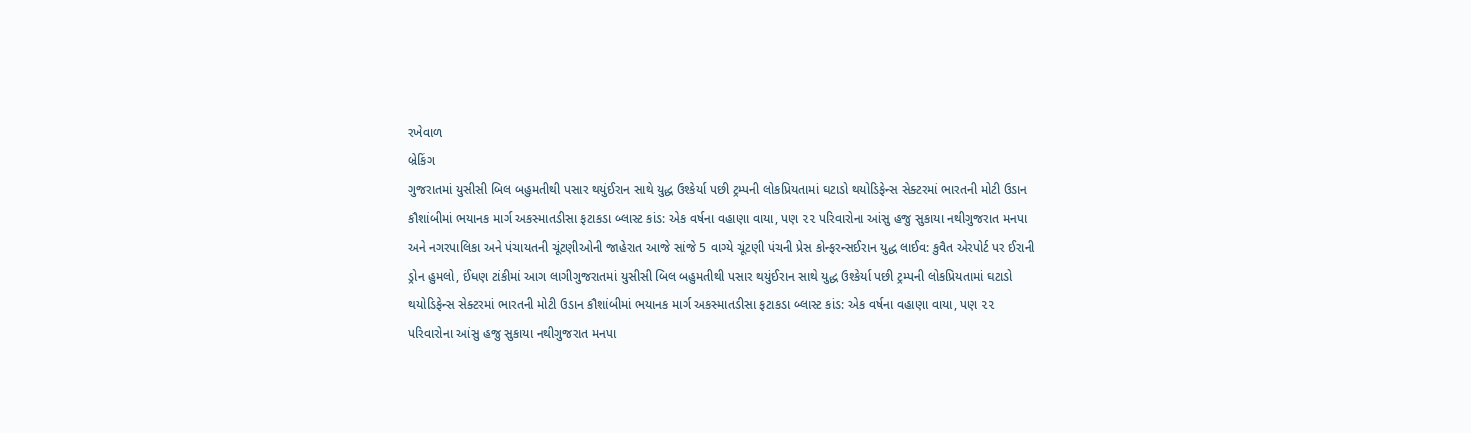રખેવાળ
બ્રેકિંગ
ગુજરાતમાં યુસીસી બિલ બહુમતીથી પસાર થયુંઈરાન સાથે યુદ્ધ ઉશ્કેર્યા પછી ટ્રમ્પની લોકપ્રિયતામાં ઘટાડો થયોડિફેન્સ સેક્ટરમાં ભારતની મોટી ઉડાન કૌશાંબીમાં ભયાનક માર્ગ અકસ્માતડીસા ફટાકડા બ્લાસ્ટ કાંડ: એક વર્ષના વહાણા વાયા, પણ ૨૨ પરિવારોના આંસુ હજુ સુકાયા નથીગુજરાત મનપા અને નગરપાલિકા અને પંચાયતની ચૂંટણીઓની જાહેરાત આજે સાંજે 5 વાગ્યે ચૂંટણી પંચની પ્રેસ કોન્ફરન્સઈરાન યુદ્ધ લાઈવ: કુવૈત એરપોર્ટ પર ઈરાની ડ્રોન હુમલો, ઈંધણ ટાંકીમાં આગ લાગીગુજરાતમાં યુસીસી બિલ બહુમતીથી પસાર થયુંઈરાન સાથે યુદ્ધ ઉશ્કેર્યા પછી ટ્રમ્પની લોકપ્રિયતામાં ઘટાડો થયોડિફેન્સ સેક્ટરમાં ભારતની મોટી ઉડાન કૌશાંબીમાં ભયાનક માર્ગ અકસ્માતડીસા ફટાકડા બ્લાસ્ટ કાંડ: એક વર્ષના વહાણા વાયા, પણ ૨૨ પરિવારોના આંસુ હજુ સુકાયા નથીગુજરાત મનપા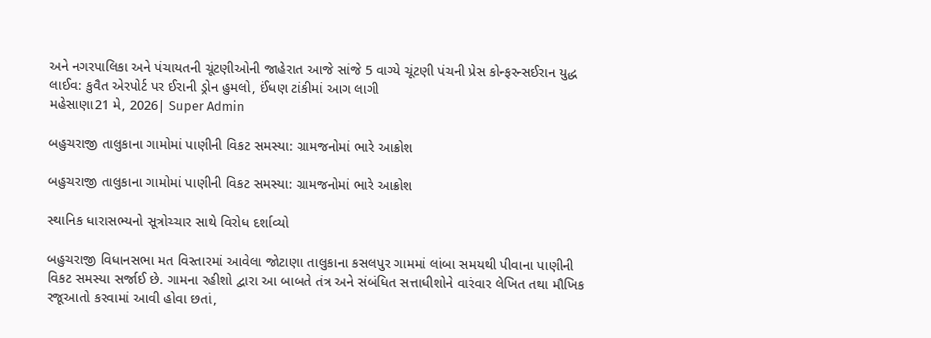અને નગરપાલિકા અને પંચાયતની ચૂંટણીઓની જાહેરાત આજે સાંજે 5 વાગ્યે ચૂંટણી પંચની પ્રેસ કોન્ફરન્સઈરાન યુદ્ધ લાઈવ: કુવૈત એરપોર્ટ પર ઈરાની ડ્રોન હુમલો, ઈંધણ ટાંકીમાં આગ લાગી
મહેસાણા21 મે, 2026| Super Admin

બહુચરાજી તાલુકાના ગામોમાં પાણીની વિકટ સમસ્યા: ગ્રામજનોમાં ભારે આક્રોશ

બહુચરાજી તાલુકાના ગામોમાં પાણીની વિકટ સમસ્યા: ગ્રામજનોમાં ભારે આક્રોશ

સ્થાનિક ધારાસભ્યનો સૂત્રોચ્ચાર સાથે વિરોધ દર્શાવ્યો

બહુચરાજી વિધાનસભા મત વિસ્તારમાં આવેલા જોટાણા તાલુકાના કસલપુર ગામમાં લાંબા સમયથી પીવાના પાણીની વિકટ સમસ્યા સર્જાઈ છે. ગામના રહીશો દ્વારા આ બાબતે તંત્ર અને સંબંધિત સત્તાધીશોને વારંવાર લેખિત તથા મૌખિક રજૂઆતો કરવામાં આવી હોવા છતાં,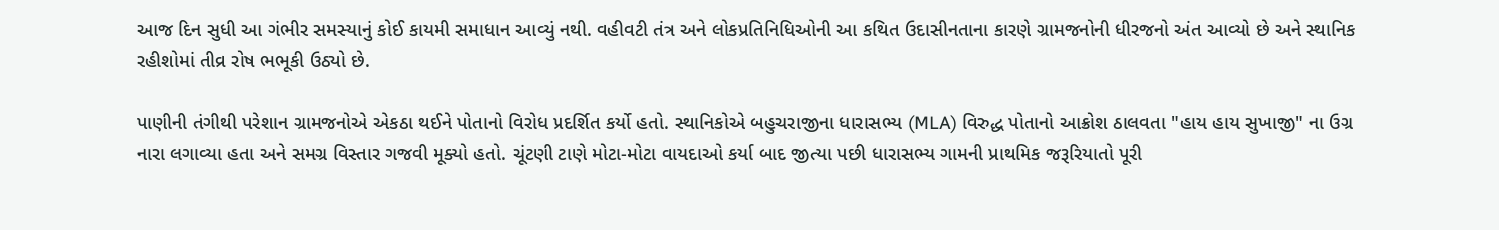આજ દિન સુધી આ ગંભીર સમસ્યાનું કોઈ કાયમી સમાધાન આવ્યું નથી. વહીવટી તંત્ર અને લોકપ્રતિનિધિઓની આ કથિત ઉદાસીનતાના કારણે ગ્રામજનોની ધીરજનો અંત આવ્યો છે અને સ્થાનિક રહીશોમાં તીવ્ર રોષ ભભૂકી ઉઠ્યો છે.

પાણીની તંગીથી પરેશાન ગ્રામજનોએ એકઠા થઈને પોતાનો વિરોધ પ્રદર્શિત કર્યો હતો. સ્થાનિકોએ બહુચરાજીના ધારાસભ્ય (MLA) વિરુદ્ધ પોતાનો આક્રોશ ઠાલવતા "હાય હાય સુખાજી" ના ઉગ્ર નારા લગાવ્યા હતા અને સમગ્ર વિસ્તાર ગજવી મૂક્યો હતો. ચૂંટણી ટાણે મોટા-મોટા વાયદાઓ કર્યા બાદ જીત્યા પછી ધારાસભ્ય ગામની પ્રાથમિક જરૂરિયાતો પૂરી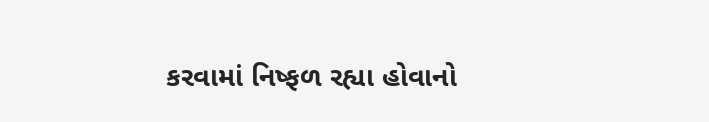કરવામાં નિષ્ફળ રહ્યા હોવાનો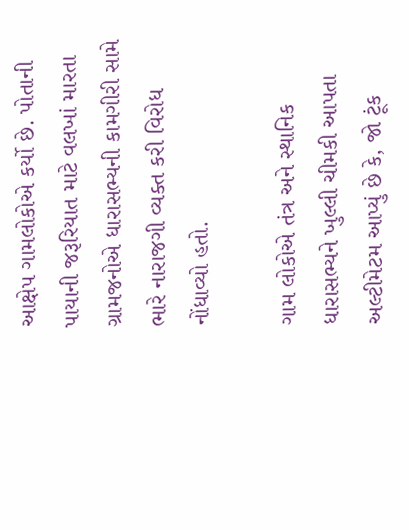આક્ષેપ ગામલોકોએ કર્યો છે. પોતાની પાયાની જરૂરિયાત માટે વલખાં મારતા ગ્રામજનોએ ધારાસભ્યની કામગીરી સામે ભારે નારાજગી વ્યક્ત કરી વિરોધ નોંધાવ્યો હતો.

ગામ લોકોએ તંત્ર અને સ્થાનિક ધારાસભ્યને ખુલ્લી ચીમકી આપતા અલ્ટીમેટમ આપ્યું છે કે, જો ટૂંક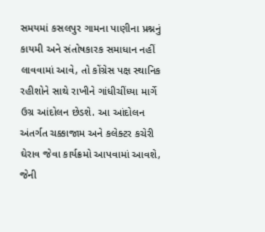સમયમાં કસલપુર ગામના પાણીના પ્રશ્નનું કાયમી અને સંતોષકારક સમાધાન નહીં લાવવામાં આવે, તો કોંગ્રેસ પક્ષ સ્થાનિક રહીશોને સાથે રાખીને ગાંધીચીંધ્યા માર્ગે ઉગ્ર આંદોલન છેડશે. આ આંદોલન અંતર્ગત ચક્કાજામ અને કલેક્ટર કચેરી ઘેરાવ જેવા કાર્યક્રમો આપવામાં આવશે, જેની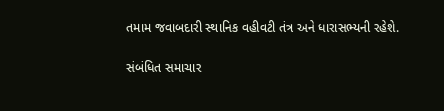તમામ જવાબદારી સ્થાનિક વહીવટી તંત્ર અને ધારાસભ્યની રહેશે.

સંબંધિત સમાચાર